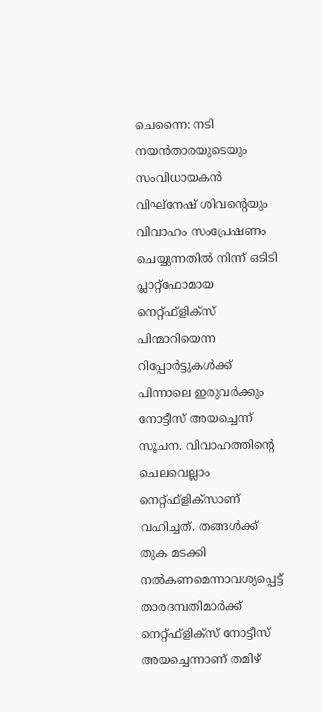ചെന്നൈ: നടി നയൻതാരയുടെയും സംവിധായകൻ വിഘ്‌നേഷ് ശിവന്റെയും വിവാഹം സംപ്രേഷണം ചെയ്യുന്നതിൽ നിന്ന് ഒടിടി പ്ലാറ്റ്‌ഫോമായ നെറ്റ്ഫ്‌ളിക്‌സ് പിന്മാറിയെന്ന റിപ്പോർട്ടുകൾക്ക് പിന്നാലെ ഇരുവർക്കും നോട്ടീസ് അയച്ചെന്ന് സൂചന. വിവാഹത്തിന്റെ ചെലവെല്ലാം നെറ്റ്ഫ്‌ളിക്‌സാണ് വഹിച്ചത്. തങ്ങൾക്ക് തുക മടക്കി നൽകണമെന്നാവശ്യപ്പെട്ട് താരദമ്പതിമാർക്ക് നെറ്റ്ഫ്‌ളിക്‌സ് നോട്ടീസ് അയച്ചെന്നാണ് തമിഴ്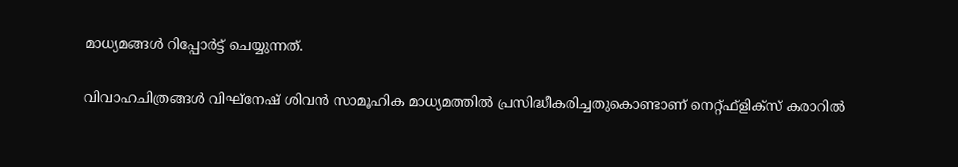മാധ്യമങ്ങൾ റിപ്പോർട്ട് ചെയ്യുന്നത്.

വിവാഹചിത്രങ്ങൾ വിഘ്‌നേഷ് ശിവൻ സാമൂഹിക മാധ്യമത്തിൽ പ്രസിദ്ധീകരിച്ചതുകൊണ്ടാണ് നെറ്റ്ഫ്‌ളിക്‌സ് കരാറിൽ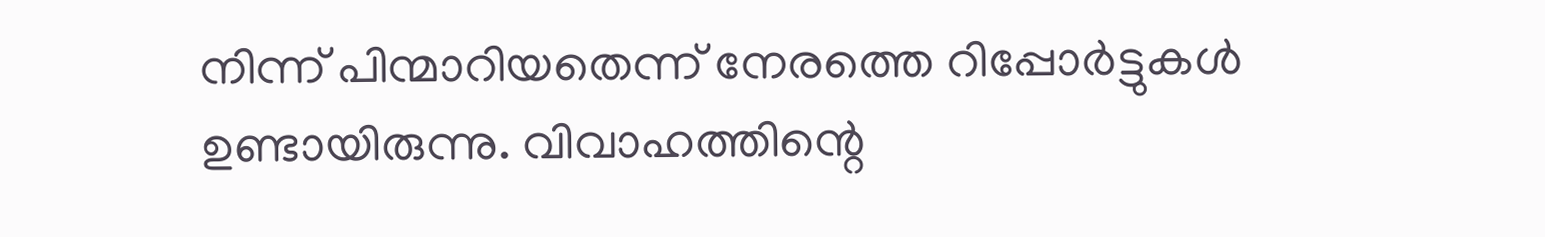നിന്ന് പിന്മാറിയതെന്ന് നേരത്തെ റിപ്പോർട്ടുകൾ ഉണ്ടായിരുന്നു. വിവാഹത്തിന്റെ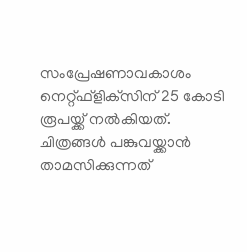സംപ്രേഷണാവകാശം നെറ്റ്ഫ്‌ളിക്‌സിന് 25 കോടി രൂപയ്ക്ക് നൽകിയത്. ചിത്രങ്ങൾ പങ്കുവയ്ക്കാൻ താമസിക്കുന്നത്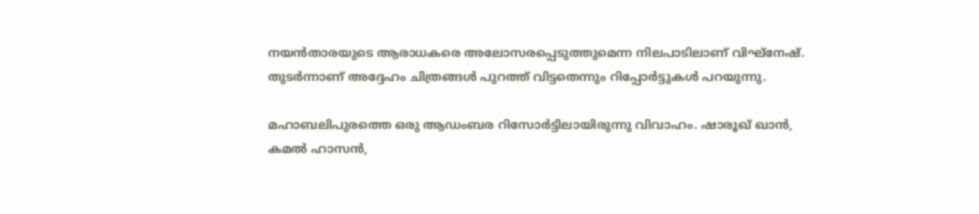നയൻതാരയുടെ ആരാധകരെ അലോസരപ്പെടുത്തുമെന്ന നിലപാടിലാണ് വിഘ്‌നേഷ്. തുടർന്നാണ് അദ്ദേഹം ചിത്രങ്ങൾ പുറത്ത് വിട്ടതെന്നും റിപ്പോർട്ടുകൾ പറയുന്നു.

മഹാബലിപുരത്തെ ഒരു ആഡംബര റിസോർട്ടിലായിരുന്നു വിവാഹം. ഷാരൂഖ് ഖാൻ, കമൽ ഹാസൻ,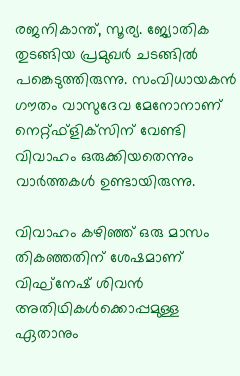രജനികാന്ത്, സൂര്യ. ജ്യോതിക തുടങ്ങിയ പ്രമുഖർ ചടങ്ങിൽ പങ്കെടുത്തിരുന്നു. സംവിധായകൻ ഗൗതം വാസുദേവ മേനോനാണ് നെറ്റ്ഫ്‌ളിക്‌സിന് വേണ്ടി വിവാഹം ഒരുക്കിയതെന്നും വാർത്തകൾ ഉണ്ടായിരുന്നു.

വിവാഹം കഴിഞ്ഞ് ഒരു മാസം തികഞ്ഞതിന് ശേഷമാണ് വിഘ്‌നേഷ് ശിവൻ അതിഥികൾക്കൊപ്പമുള്ള ഏതാനും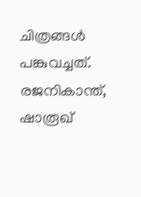ചിത്രങ്ങൾ പങ്കുവച്ചത്. രജനികാന്ത്, ഷാരൂഖ്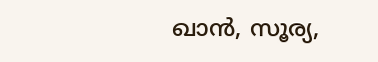ഖാൻ, സൂര്യ,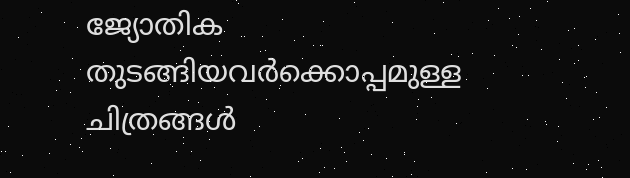ജ്യോതിക തുടങ്ങിയവർക്കൊപ്പമുള്ള ചിത്രങ്ങൾ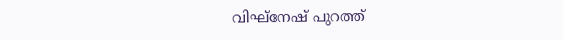വിഘ്‌നേഷ് പുറത്ത്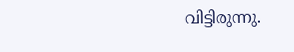വിട്ടിരുന്നു.